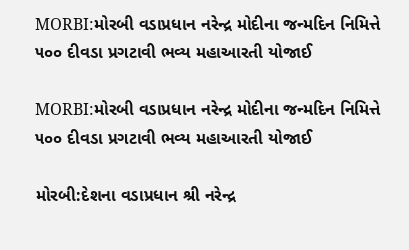MORBI:મોરબી વડાપ્રધાન નરેન્દ્ર મોદીના જન્મદિન નિમિત્તે ૫૦૦ દીવડા પ્રગટાવી ભવ્ય મહાઆરતી યોજાઈ

MORBI:મોરબી વડાપ્રધાન નરેન્દ્ર મોદીના જન્મદિન નિમિત્તે ૫૦૦ દીવડા પ્રગટાવી ભવ્ય મહાઆરતી યોજાઈ

મોરબી:દેશના વડાપ્રધાન શ્રી નરેન્દ્ર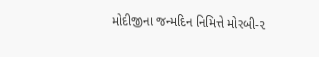મોદીજીના જન્મદિન નિમિત્તે મોરબી-૨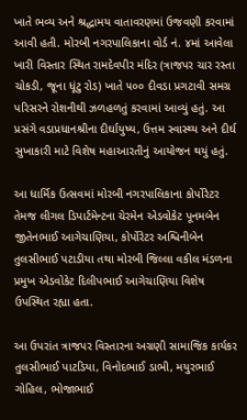ખાતે ભવ્ય અને શ્રદ્ધામય વાતાવરણમાં ઉજવણી કરવામાં આવી હતી. મોરબી નગરપાલિકાના વોર્ડ નં. ૪માં આવેલા ખારી વિસ્તાર સ્થિત રામદેવપીર મંદિર (ત્રાજપર ચાર રસ્તા ચોકડી, જૂના ધૂંટુ રોડ) ખાતે ૫૦૦ દીવડા પ્રગટાવી સમગ્ર પરિસરને રોશનીથી ઝળહળતું કરવામાં આવ્યું હતું. આ પ્રસંગે વડાપ્રધાનશ્રીના દીર્ઘાયુષ્ય, ઉત્તમ સ્વાસ્થ્ય અને દીર્ઘ સુખાકારી માટે વિશેષ મહાઆરતીનું આયોજન થયું હતું.

આ ધાર્મિક ઉત્સવમાં મોરબી નગરપાલિકાના કોર્પોરેટર તેમજ લીગલ ડિપાર્ટમેન્ટના ચેરમેન એડવોકેટ પૂનમબેન જીતેનભાઈ આગેચાણિયા, કોર્પોરેટર અશ્વિનીબેન તુલસીભાઈ પટાડીયા તથા મોરબી જિલ્લા વકીલ મંડળના પ્રમુખ એડવોકેટ દિલીપભાઈ આગેચાણિયા વિશેષ ઉપસ્થિત રહ્યા હતા.

આ ઉપરાંત ત્રાજપર વિસ્તારના અગ્રણી સામાજિક કાર્યકર તુલસીભાઈ પાટડિયા, વિનોદભાઈ ડાભી, મયુરભાઈ ગોહિલ, ભોજાભાઈ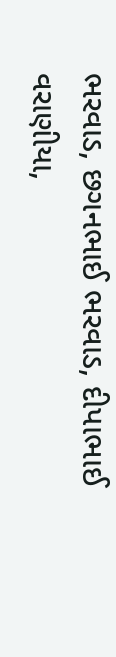ભરવાડ, છગનભાઈ ભરવાડ, દીપાભાઈ વરાણીયા,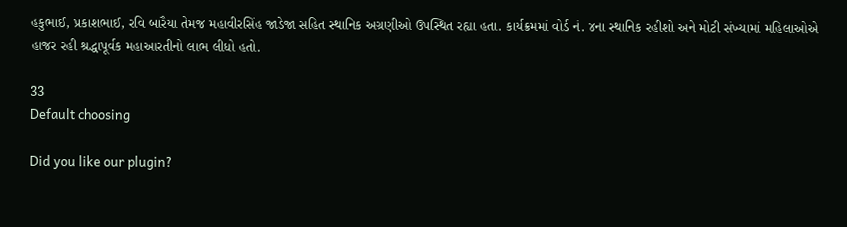હકુભાઈ, પ્રકાશભાઈ, રવિ બારૈયા તેમજ મહાવીરસિંહ જાડેજા સહિત સ્થાનિક અગ્રણીઓ ઉપસ્થિત રહ્યા હતા. કાર્યક્રમમાં વોર્ડ નં. ૪ના સ્થાનિક રહીશો અને મોટી સંખ્યામાં મહિલાઓએ હાજર રહી શ્રદ્ધાપૂર્વક મહાઆરતીનો લાભ લીધો હતો.

33
Default choosing

Did you like our plugin?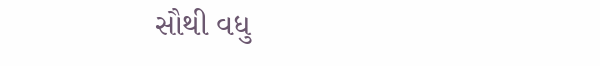સૌથી વધુ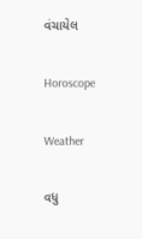વંચાયેલ

Horoscope

Weather

વધુ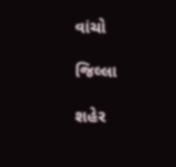વાંચો

જિલ્લા

શહેર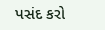પસંદ કરો